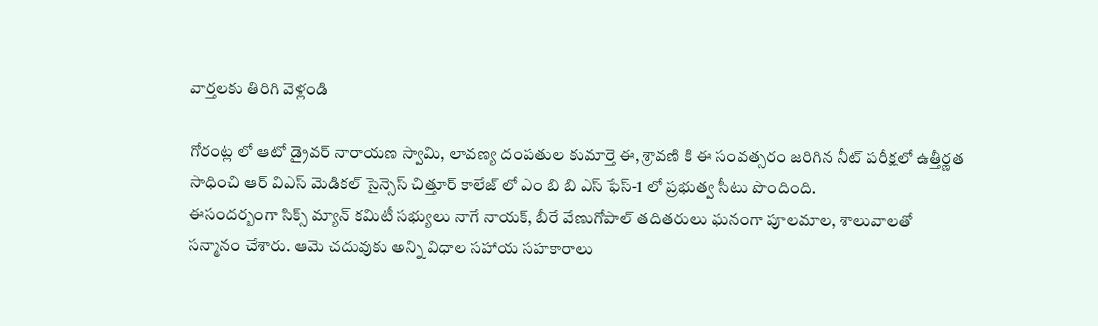వార్తలకు తిరిగి వెళ్లండి

గోరంట్ల లో ఆటో డ్రైవర్ నారాయణ స్వామి, లావణ్య దంపతుల కుమార్తె ఈ, శ్రావణి కి ఈ సంవత్సరం జరిగిన నీట్ పరీక్షలో ఉత్తీర్ణత సాధించి ఆర్ విఎస్ మెడికల్ సైన్సెస్ చిత్తూర్ కాలేజ్ లో ఎం బి బి ఎస్ ఫేస్-1 లో ప్రభుత్వ సీటు పొందింది.
ఈసందర్బంగా సిక్స్ మ్యాన్ కమిటీ సభ్యులు నాగే నాయక్, బీరే వేణుగోపాల్ తదితరులు ఘనంగా పూలమాల, శాలువాలతో సన్మానం చేశారు. ఆమె చదువుకు అన్ని విధాల సహాయ సహకారాలు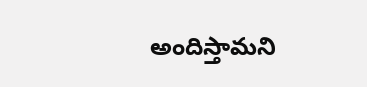అందిస్తామని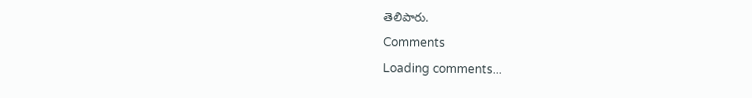తెలిపారు.
Comments
Loading comments...